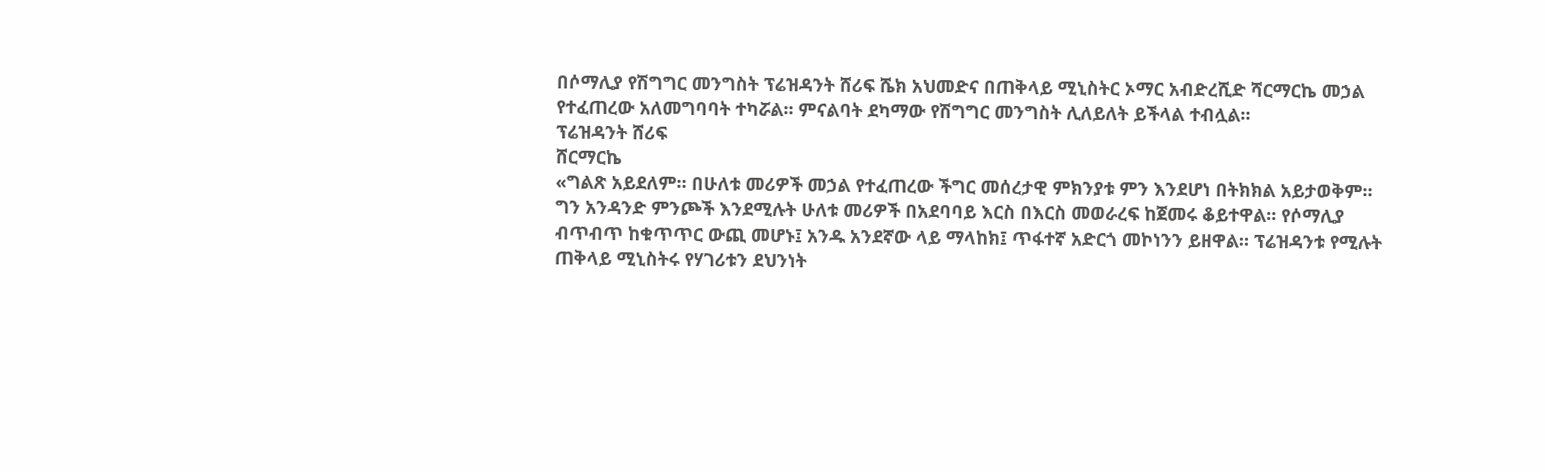በሶማሊያ የሽግግር መንግስት ፕሬዝዳንት ሸሪፍ ሼክ አህመድና በጠቅላይ ሚኒስትር ኦማር አብድረሺድ ሻርማርኬ መኃል የተፈጠረው አለመግባባት ተካሯል። ምናልባት ደካማው የሽግግር መንግስት ሊለይለት ይችላል ተብሏል።
ፕሬዝዳንት ሸሪፍ
ሸርማርኬ
«ግልጽ አይደለም። በሁለቱ መሪዎች መኃል የተፈጠረው ችግር መሰረታዊ ምክንያቱ ምን እንደሆነ በትክክል አይታወቅም። ግን አንዳንድ ምንጮች እንደሚሉት ሁለቱ መሪዎች በአደባባይ እርስ በእርስ መወራረፍ ከጀመሩ ቆይተዋል። የሶማሊያ ብጥብጥ ከቁጥጥር ውጪ መሆኑ፤ አንዱ አንደኛው ላይ ማላከክ፤ ጥፋተኛ አድርጎ መኮነንን ይዘዋል። ፕሬዝዳንቱ የሚሉት ጠቅላይ ሚኒስትሩ የሃገሪቱን ደህንነት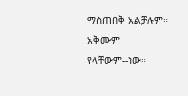ማስጠበቅ አልቻሉም። አቅሙም የላቸውም--ነው።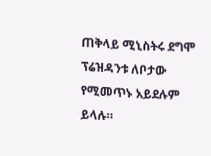ጠቅላይ ሚኒስትሩ ደግሞ ፕሬዝዳንቱ ለቦታው የሚመጥኑ አይደሉም ይላሉ።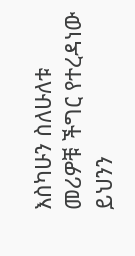እስካሁን ስለሁለቱ መሪዎቹ ችግር የተረዳነው ይህንን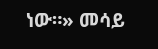ነው።» መሳይ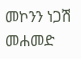መኮንን ነጋሽ መሐመድ